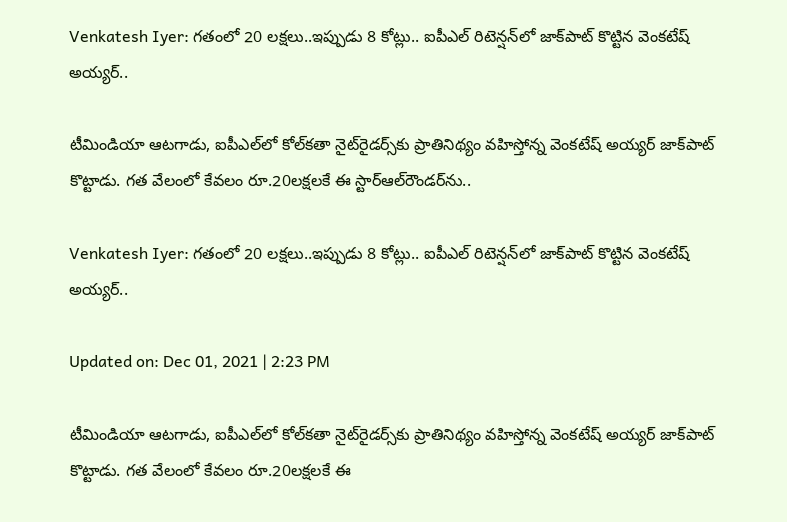Venkatesh Iyer: గతంలో 20 లక్షలు..ఇప్పుడు 8 కోట్లు.. ఐపీఎల్‌ రిటెన్షన్‌లో జాక్‌పాట్‌ కొట్టిన వెంకటేష్‌ అయ్యర్‌..

టీమిండియా ఆటగాడు, ఐపీఎల్‌లో కోల్‌కతా నైట్‌రైడర్స్‌కు ప్రాతినిథ్యం వహిస్తోన్న వెంకటేష్‌ అయ్యర్‌ జాక్‌పాట్‌ కొట్టాడు. గత వేలంలో కేవలం రూ.20లక్షలకే ఈ స్టార్‌ఆల్‌రౌండర్‌ను..

Venkatesh Iyer: గతంలో 20 లక్షలు..ఇప్పుడు 8 కోట్లు.. ఐపీఎల్‌ రిటెన్షన్‌లో జాక్‌పాట్‌ కొట్టిన వెంకటేష్‌ అయ్యర్‌..

Updated on: Dec 01, 2021 | 2:23 PM

టీమిండియా ఆటగాడు, ఐపీఎల్‌లో కోల్‌కతా నైట్‌రైడర్స్‌కు ప్రాతినిథ్యం వహిస్తోన్న వెంకటేష్‌ అయ్యర్‌ జాక్‌పాట్‌ కొట్టాడు. గత వేలంలో కేవలం రూ.20లక్షలకే ఈ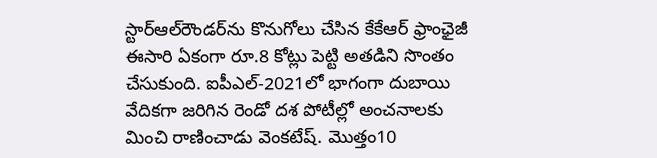స్టార్‌ఆల్‌రౌండర్‌ను కొనుగోలు చేసిన కేకేఆర్‌ ఫ్రాంఛైజీ ఈసారి ఏకంగా రూ.8 కోట్లు పెట్టి అతడిని సొంతం చేసుకుంది. ఐపీఎల్‌-2021లో భాగంగా దుబాయి వేదికగా జరిగిన రెండో దశ పోటీల్లో అంచనాలకు మించి రాణించాడు వెంకటేష్‌. మొత్తం10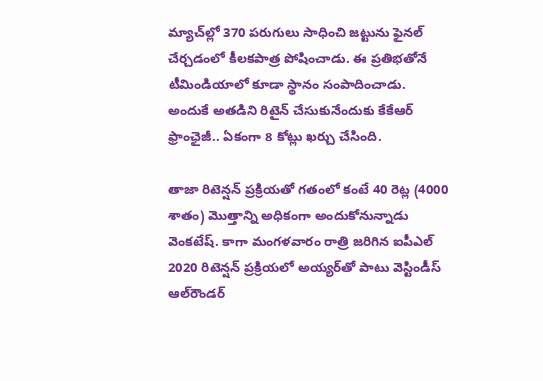మ్యాచ్‌ల్లో 370 పరుగులు సాధించి జట్టును ఫైనల్‌ చేర్చడంలో కీలకపాత్ర పోషించాడు. ఈ ప్రతిభతోనే టీమిండియాలో కూడా స్థానం సంపాదించాడు. అందుకే అతడిని రిటైన్‌ చేసుకునేందుకు కేకేఆర్‌ ఫ్రాంఛైజీ.. ఏకంగా 8 కోట్లు ఖర్చు చేసింది.

తాజా రిటెన్షన్‌ ప్రక్రియతో గతంలో కంటే 40 రెట్ల (4000 శాతం) మొత్తాన్ని అధికంగా అందుకోనున్నాడు వెంకటేష్‌. కాగా మంగళవారం రాత్రి జరిగిన ఐపీఎల్‌ 2020 రిటెన్షన్‌ ప్రక్రియలో అయ్యర్‌తో పాటు వెస్టిండీస్‌ ఆల్‌రౌండర్‌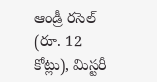ఆండ్రీ రసెల్‌ (రూ. 12 కోట్లు), మిస్టరీ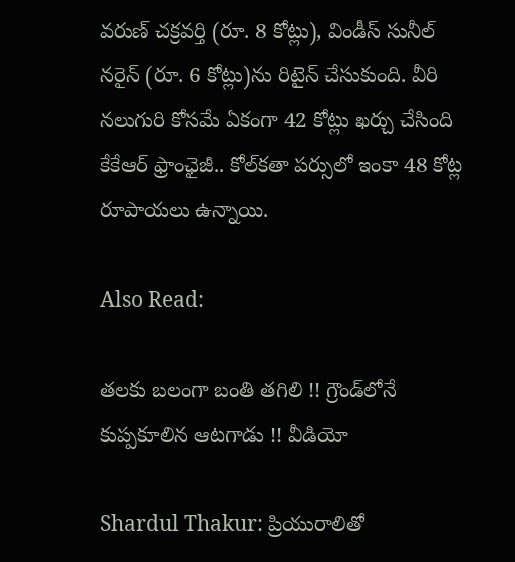వరుణ్‌ చక్రవర్తి (రూ. 8 కోట్లు), విండీస్‌ సునీల్‌ నరైన్‌ (రూ. 6 కోట్లు)ను రిటైన్‌ చేసుకుంది. వీరి నలుగురి కోసమే ఏకంగా 42 కోట్లు ఖర్చు చేసింది కేకేఆర్‌ ఫ్రాంఛైజీ.. కోల్‌కతా పర్సులో ఇంకా 48 కోట్ల రూపాయలు ఉన్నాయి.

Also Read:

తలకు బలంగా బంతి తగిలి !! గ్రౌండ్‌లోనే కుప్పకూలిన ఆటగాడు !! వీడియో

Shardul Thakur: ప్రియురాలితో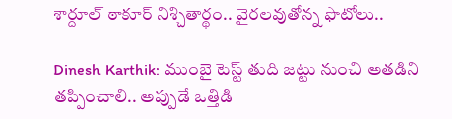శార్దూల్‌ ఠాకూర్‌ నిశ్చితార్థం.. వైరలవుతోన్న ఫొటోలు..

Dinesh Karthik: ముంబై టెస్ట్ తుది జట్టు నుంచి అతడిని తప్పించాలి.. అప్పుడే ఒత్తిడి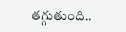తగ్గుతుంది..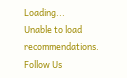Loading...
Unable to load recommendations.
Follow Us